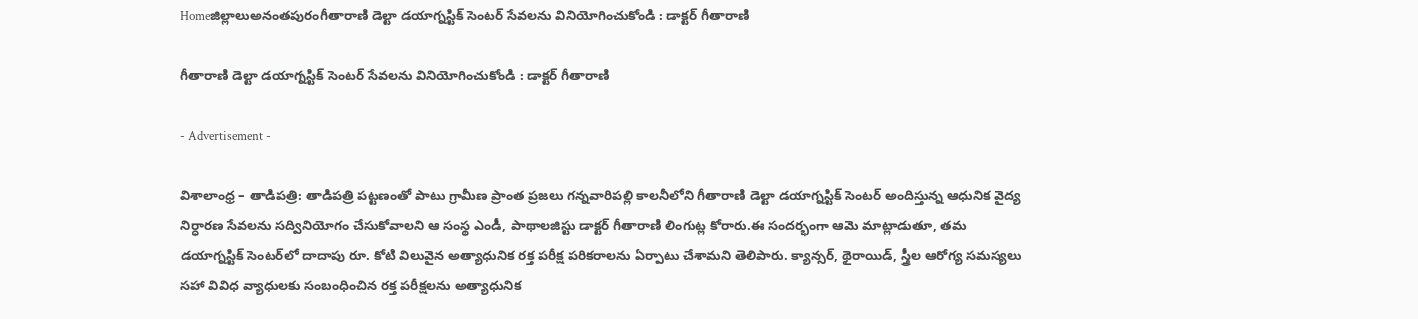Homeజిల్లాలుఅనంతపురంగీతారాణి డెల్టా డయాగ్నస్టిక్ సెంటర్ సేవలను వినియోగించుకోండి : డాక్టర్ గీతారాణి

గీతారాణి డెల్టా డయాగ్నస్టిక్ సెంటర్ సేవలను వినియోగించుకోండి : డాక్టర్ గీతారాణి

- Advertisement -

విశాలాంధ్ర – తాడిపత్రి: తాడిపత్రి పట్టణంతో పాటు గ్రామీణ ప్రాంత ప్రజలు గన్నవారిపల్లి కాలనీలోని గీతారాణి డెల్టా డయాగ్నస్టిక్ సెంటర్ అందిస్తున్న ఆధునిక వైద్య నిర్ధారణ సేవలను సద్వినియోగం చేసుకోవాలని ఆ సంస్థ ఎండీ, పాథాలజిస్టు డాక్టర్ గీతారాణి లింగుట్ల కోరారు.ఈ సందర్భంగా ఆమె మాట్లాడుతూ, తమ డయాగ్నస్టిక్ సెంటర్‌లో దాదాపు రూ. కోటి విలువైన అత్యాధునిక రక్త పరీక్ష పరికరాలను ఏర్పాటు చేశామని తెలిపారు. క్యాన్సర్, థైరాయిడ్, స్త్రీల ఆరోగ్య సమస్యలు సహా వివిధ వ్యాధులకు సంబంధించిన రక్త పరీక్షలను అత్యాధునిక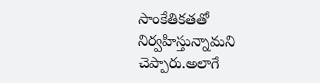సాంకేతికతతో నిర్వహిస్తున్నామని చెప్పారు.అలాగే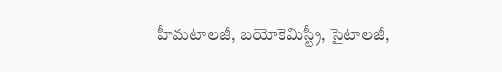హీమటాలజీ, బయోకెమిస్ట్రీ, సైటాలజీ,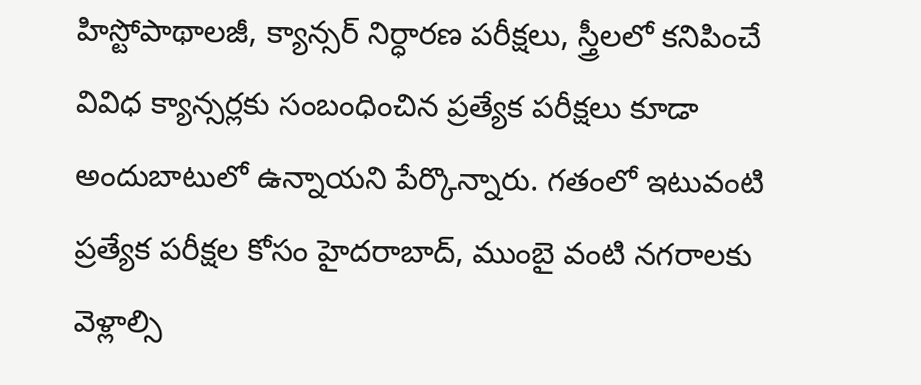హిస్టోపాథాలజీ, క్యాన్సర్ నిర్ధారణ పరీక్షలు, స్త్రీలలో కనిపించే వివిధ క్యాన్సర్లకు సంబంధించిన ప్రత్యేక పరీక్షలు కూడా అందుబాటులో ఉన్నాయని పేర్కొన్నారు. గతంలో ఇటువంటి ప్రత్యేక పరీక్షల కోసం హైదరాబాద్, ముంబై వంటి నగరాలకు వెళ్లాల్సి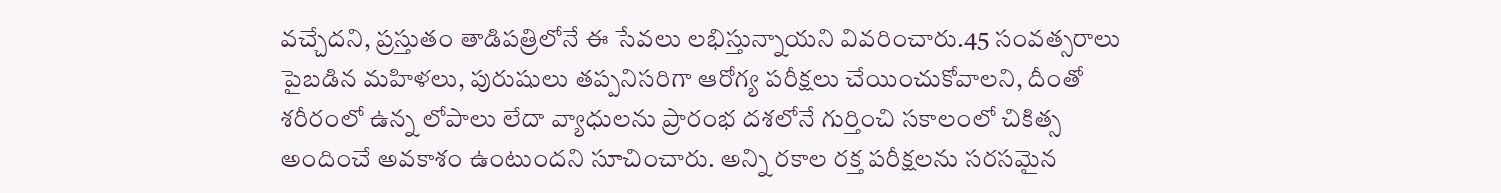వచ్చేదని, ప్రస్తుతం తాడిపత్రిలోనే ఈ సేవలు లభిస్తున్నాయని వివరించారు.45 సంవత్సరాలు పైబడిన మహిళలు, పురుషులు తప్పనిసరిగా ఆరోగ్య పరీక్షలు చేయించుకోవాలని, దీంతో శరీరంలో ఉన్న లోపాలు లేదా వ్యాధులను ప్రారంభ దశలోనే గుర్తించి సకాలంలో చికిత్స అందించే అవకాశం ఉంటుందని సూచించారు. అన్ని రకాల రక్త పరీక్షలను సరసమైన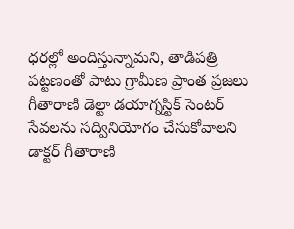ధరల్లో అందిస్తున్నామని, తాడిపత్రి పట్టణంతో పాటు గ్రామీణ ప్రాంత ప్రజలు గీతారాణి డెల్టా డయాగ్నస్టిక్ సెంటర్ సేవలను సద్వినియోగం చేసుకోవాలని డాక్టర్ గీతారాణి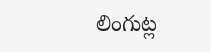లింగుట్ల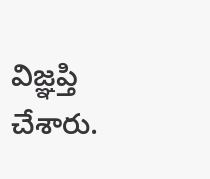విజ్ఞప్తి చేశారు.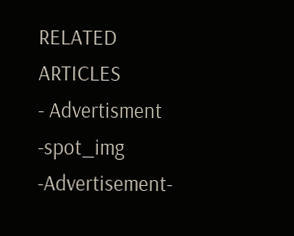RELATED ARTICLES
- Advertisment -spot_img
-Advertisement-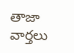తాజా వార్తలు